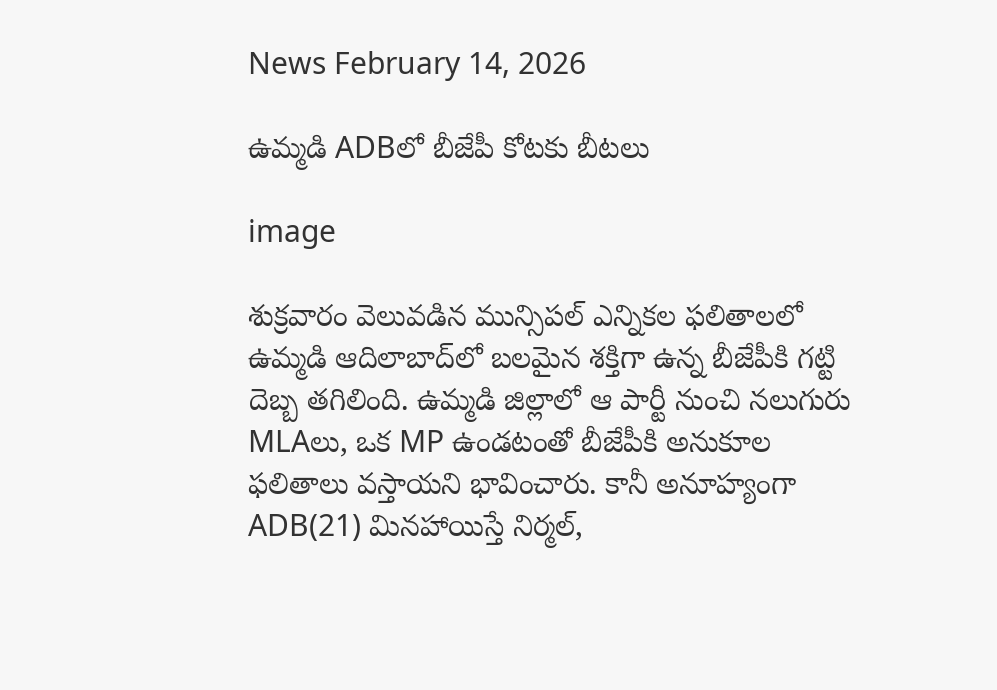News February 14, 2026

ఉమ్మడి ADBలో బీజేపీ కోటకు బీటలు

image

శుక్రవారం వెలువడిన మున్సిపల్ ఎన్నికల ఫలితాలలో ఉమ్మడి ఆదిలాబాద్‌లో బలమైన శక్తిగా ఉన్న బీజేపీకి గట్టి దెబ్బ తగిలింది. ఉమ్మడి జిల్లాలో ఆ పార్టీ నుంచి నలుగురు MLAలు, ఒక MP ఉండటంతో బీజేపీకి అనుకూల ఫలితాలు వస్తాయని భావించారు. కానీ అనూహ్యంగా ADB(21) మినహాయిస్తే నిర్మల్,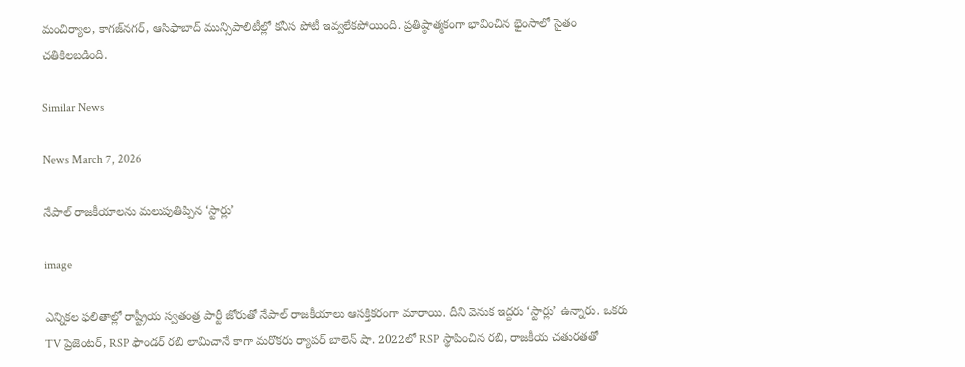మంచిర్యాల, కాగజ్‌నగర్, ఆసిఫాబాద్ మున్సిపాలిటీల్లో కనీస పోటీ ఇవ్వలేకపోయింది. ప్రతిష్ఠాత్మకంగా భావించిన భైంసాలో సైతం చతికిలబడింది.

Similar News

News March 7, 2026

నేపాల్ రాజకీయాలను మలుపుతిప్పిన ‘స్టార్లు’

image

ఎన్నికల ఫలితాల్లో రాష్ట్రీయ స్వతంత్ర పార్టీ జోరుతో నేపాల్ రాజకీయాలు ఆసక్తికరంగా మారాయి. దీని వెనుక ఇద్దరు ‘స్టార్లు’ ఉన్నారు. ఒకరు TV ప్రెజెంటర్, RSP ఫౌండర్ రబి లామిచానే కాగా మరొకరు ర్యాపర్ బాలెన్ షా. 2022లో RSP స్థాపించిన రబి, రాజకీయ చతురతతో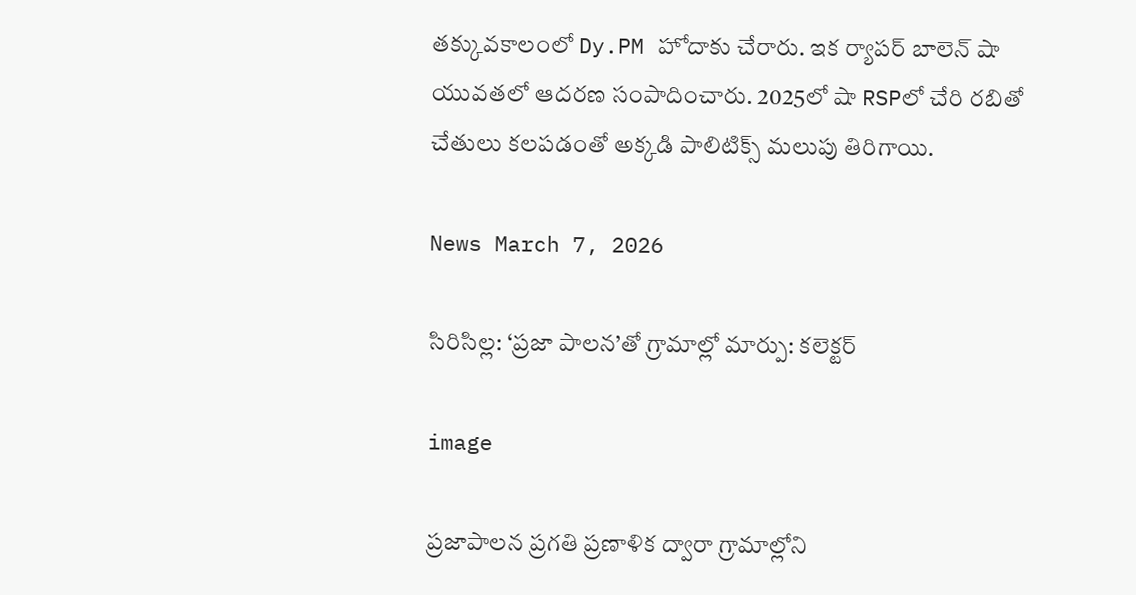తక్కువకాలంలో Dy.PM హోదాకు చేరారు. ఇక ర్యాపర్ బాలెన్ షా యువతలో ఆదరణ సంపాదించారు. 2025లో షా RSPలో చేరి రబితో చేతులు కలపడంతో అక్కడి పాలిటిక్స్‌ మలుపు తిరిగాయి.

News March 7, 2026

సిరిసిల్ల: ‘ప్రజా పాలన’తో గ్రామాల్లో మార్పు: కలెక్టర్

image

ప్రజాపాలన ప్రగతి ప్రణాళిక ద్వారా గ్రామాల్లోని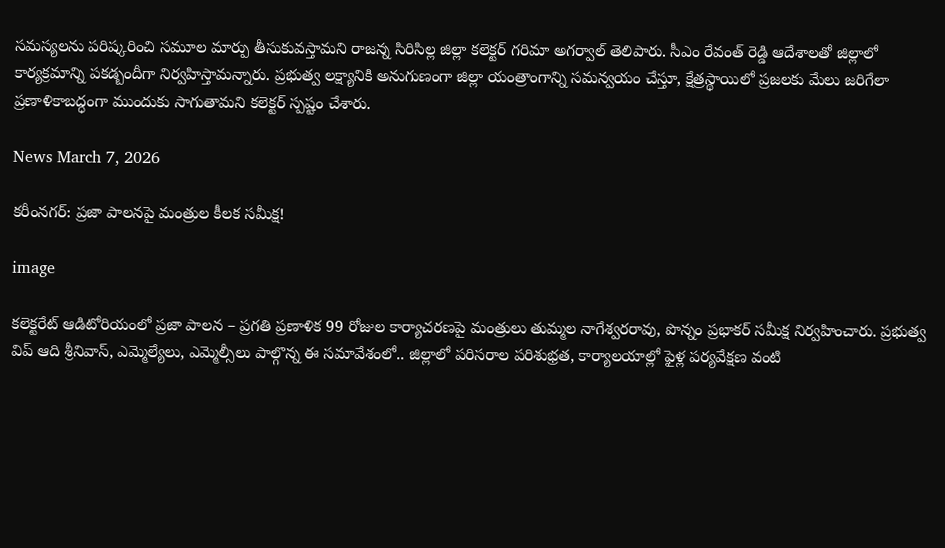సమస్యలను పరిష్కరించి సమూల మార్పు తీసుకువస్తామని రాజన్న సిరిసిల్ల జిల్లా కలెక్టర్ గరిమా అగర్వాల్ తెలిపారు. సీఎం రేవంత్ రెడ్డి ఆదేశాలతో జిల్లాలో కార్యక్రమాన్ని పకడ్బందీగా నిర్వహిస్తామన్నారు. ప్రభుత్వ లక్ష్యానికి అనుగుణంగా జిల్లా యంత్రాంగాన్ని సమన్వయం చేస్తూ, క్షేత్రస్థాయిలో ప్రజలకు మేలు జరిగేలా ప్రణాళికాబద్ధంగా ముందుకు సాగుతామని కలెక్టర్ స్పష్టం చేశారు.

News March 7, 2026

కరీంనగర్: ప్రజా పాలనపై మంత్రుల కీలక సమీక్ష!

image

కలెక్టరేట్ ఆడిటోరియంలో ప్రజా పాలన – ప్రగతి ప్రణాళిక 99 రోజుల కార్యాచరణపై మంత్రులు తుమ్మల నాగేశ్వరరావు, పొన్నం ప్రభాకర్ సమీక్ష నిర్వహించారు. ప్రభుత్వ విప్ ఆది శ్రీనివాస్, ఎమ్మెల్యేలు, ఎమ్మెల్సీలు పాల్గొన్న ఈ సమావేశంలో.. జిల్లాలో పరిసరాల పరిశుభ్రత, కార్యాలయాల్లో ఫైళ్ల పర్యవేక్షణ వంటి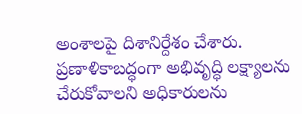అంశాలపై దిశానిర్దేశం చేశారు. ప్రణాళికాబద్ధంగా అభివృద్ధి లక్ష్యాలను చేరుకోవాలని అధికారులను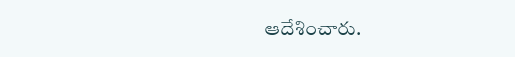ఆదేశించారు.